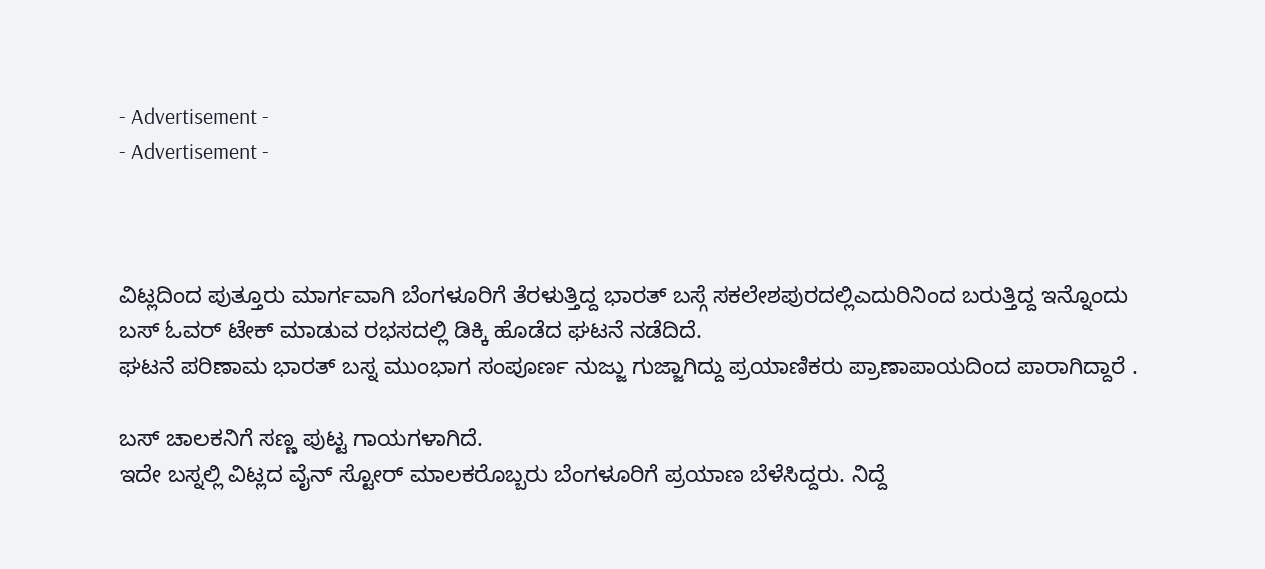- Advertisement -
- Advertisement -



ವಿಟ್ಲದಿಂದ ಪುತ್ತೂರು ಮಾರ್ಗವಾಗಿ ಬೆಂಗಳೂರಿಗೆ ತೆರಳುತ್ತಿದ್ದ ಭಾರತ್ ಬಸ್ಗೆ ಸಕಲೇಶಪುರದಲ್ಲಿಎದುರಿನಿಂದ ಬರುತ್ತಿದ್ದ ಇನ್ನೊಂದು ಬಸ್ ಓವರ್ ಟೇಕ್ ಮಾಡುವ ರಭಸದಲ್ಲಿ ಡಿಕ್ಕಿ ಹೊಡೆದ ಘಟನೆ ನಡೆದಿದೆ.
ಘಟನೆ ಪರಿಣಾಮ ಭಾರತ್ ಬಸ್ನ ಮುಂಭಾಗ ಸಂಪೂರ್ಣ ನುಜ್ಜು ಗುಜ್ಜಾಗಿದ್ದು ಪ್ರಯಾಣಿಕರು ಪ್ರಾಣಾಪಾಯದಿಂದ ಪಾರಾಗಿದ್ದಾರೆ .

ಬಸ್ ಚಾಲಕನಿಗೆ ಸಣ್ಣ ಪುಟ್ಟ ಗಾಯಗಳಾಗಿದೆ.
ಇದೇ ಬಸ್ನಲ್ಲಿ ವಿಟ್ಲದ ವೈನ್ ಸ್ಟೋರ್ ಮಾಲಕರೊಬ್ಬರು ಬೆಂಗಳೂರಿಗೆ ಪ್ರಯಾಣ ಬೆಳೆಸಿದ್ದರು. ನಿದ್ದೆ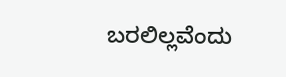ಬರಲಿಲ್ಲವೆಂದು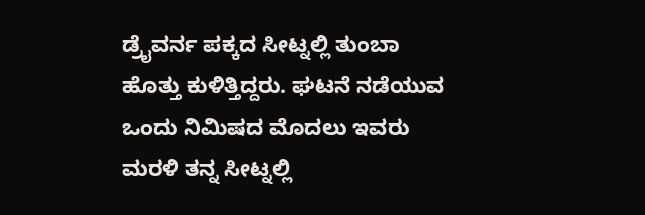ಡ್ರೈವರ್ನ ಪಕ್ಕದ ಸೀಟ್ನಲ್ಲಿ ತುಂಬಾ ಹೊತ್ತು ಕುಳಿತ್ತಿದ್ದರು. ಘಟನೆ ನಡೆಯುವ ಒಂದು ನಿಮಿಷದ ಮೊದಲು ಇವರು ಮರಳಿ ತನ್ನ ಸೀಟ್ನಲ್ಲಿ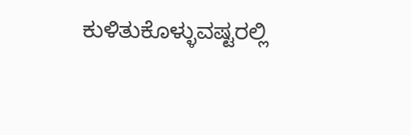ಕುಳಿತುಕೊಳ್ಳುವಷ್ಟರಲ್ಲಿ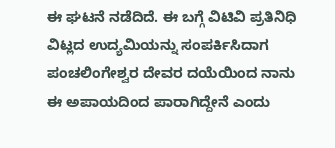ಈ ಘಟನೆ ನಡೆದಿದೆ. ಈ ಬಗ್ಗೆ ವಿಟಿವಿ ಪ್ರತಿನಿಧಿ ವಿಟ್ಲದ ಉದ್ಯಮಿಯನ್ನು ಸಂಪರ್ಕಿಸಿದಾಗ ಪಂಚಲಿಂಗೇಶ್ವರ ದೇವರ ದಯೆಯಿಂದ ನಾನು ಈ ಅಪಾಯದಿಂದ ಪಾರಾಗಿದ್ದೇನೆ ಎಂದು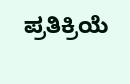ಪ್ರತಿಕ್ರಿಯೆ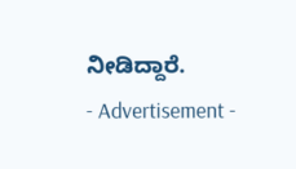ನೀಡಿದ್ದಾರೆ.
- Advertisement -